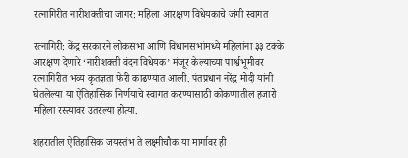रत्नागिरीत नारीशक्तीचा जागर: महिला आरक्षण विधेयकाचे जंगी स्वागत

रत्नागिरी: केंद्र सरकारने लोकसभा आणि विधानसभांमध्ये महिलांना ३३ टक्के आरक्षण देणारे ‘नारीशक्ती वंदन विधेयक’ मंजूर केल्याच्या पार्श्वभूमीवर रत्नागिरीत भव्य कृतज्ञता फेरी काढण्यात आली. पंतप्रधान नरेंद्र मोदी यांनी घेतलेल्या या ऐतिहासिक निर्णयाचे स्वागत करण्यासाठी कोकणातील हजारो महिला रस्त्यावर उतरल्या होत्या.

शहरातील ऐतिहासिक जयस्तंभ ते लक्ष्मीचौक या मार्गावर ही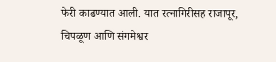फेरी काढण्यात आली. यात रत्नागिरीसह राजापूर, चिपळूण आणि संगमेश्वर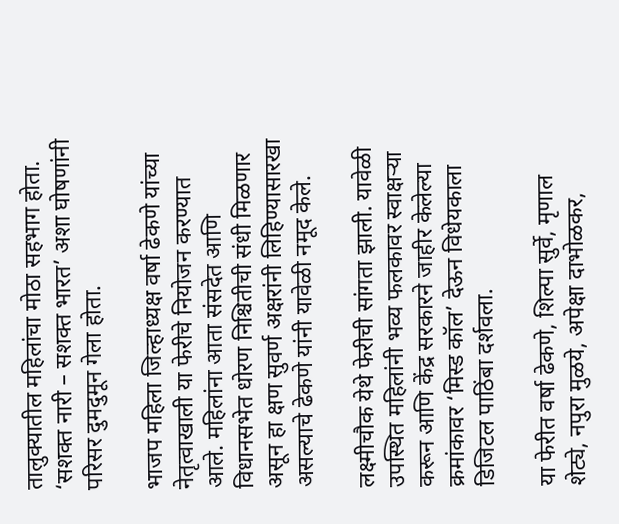तालुक्यातील महिलांचा मोठा सहभाग होता. ‘सशक्त नारी – सशक्त भारत’ अशा घोषणांनी परिसर दुमदुमून गेला होता.

भाजप महिला जिल्हाध्यक्ष वर्षा ढेकणे यांच्या नेतृत्वाखाली या फेरीचे नियोजन करण्यात आले. महिलांना आता संसदेत आणि विधानसभेत धोरण निश्चितीची संधी मिळणार असून हा क्षण सुवर्ण अक्षरांनी लिहिण्यासारखा असल्याचे ढेकणे यांनी यावेळी नमूद केले.

लक्ष्मीचौक येथे फेरीची सांगता झाली. यावेळी उपस्थित महिलांनी भव्य फलकावर स्वाक्षऱ्या करून आणि केंद्र सरकारने जाहीर केलेल्या क्रमांकावर ‘मिस्ड कॉल’ देऊन विधेयकाला डिजिटल पाठिंबा दर्शवला.

या फेरीत वर्षा ढेकणे, शिल्पा सुर्वे, मृणाल शेट्ये, नपुरा मुळये, अपेक्षा दाभोळकर,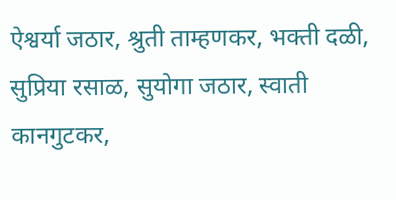ऐश्वर्या जठार, श्रुती ताम्हणकर, भक्ती दळी, सुप्रिया रसाळ, सुयोगा जठार, स्वाती कानगुटकर,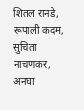शितल रानडे, रूपाली कदम, सुचिता नाचणकर, अनघा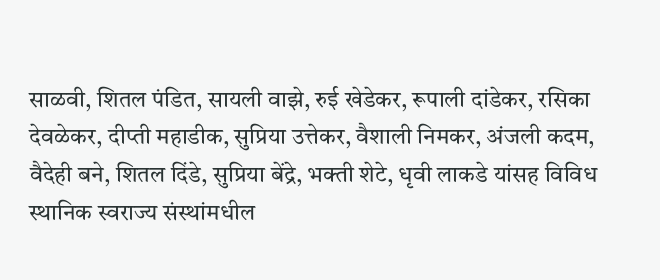साळवी, शितल पंडित, सायली वाझे, रुई खेडेकर, रूपाली दांडेकर, रसिका देवळेकर, दीप्ती महाडीक, सुप्रिया उत्तेकर, वैशाली निमकर, अंजली कदम, वैदेही बने, शितल दिंडे, सुप्रिया बेंद्रे, भक्ती शेटे, धृवी लाकडे यांसह विविध स्थानिक स्वराज्य संस्थांमधील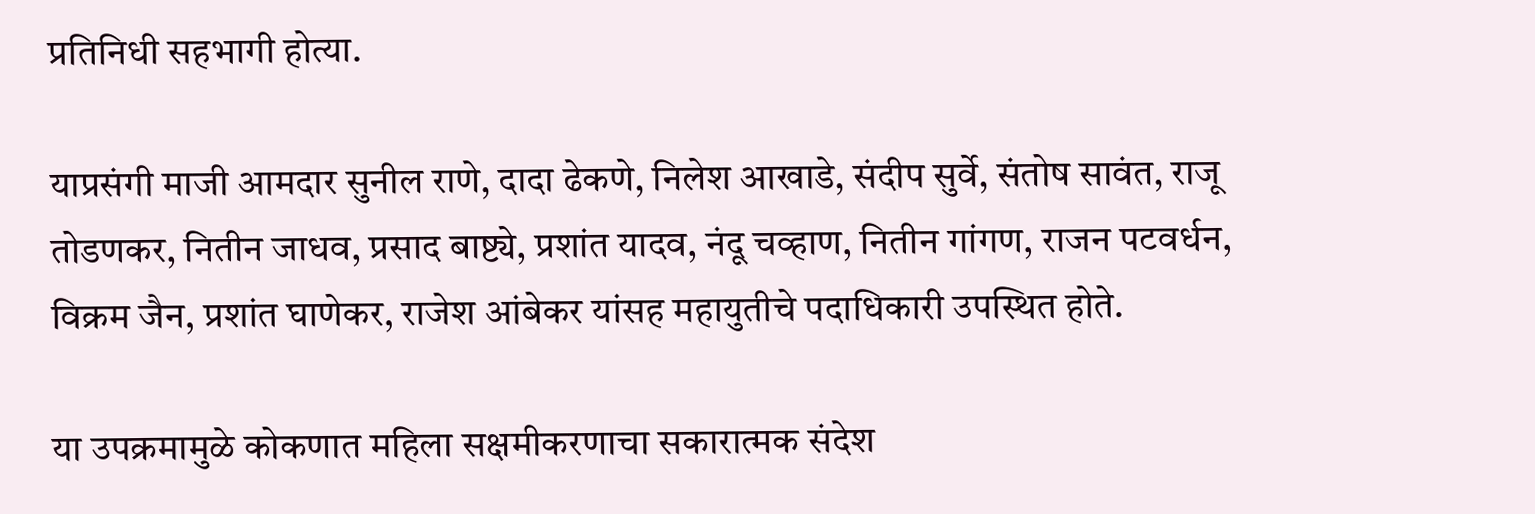प्रतिनिधी सहभागी होत्या.

याप्रसंगी माजी आमदार सुनील राणे, दादा ढेकणे, निलेश आखाडे, संदीप सुर्वे, संतोष सावंत, राजू तोडणकर, नितीन जाधव, प्रसाद बाष्ट्ये, प्रशांत यादव, नंदू चव्हाण, नितीन गांगण, राजन पटवर्धन, विक्रम जैन, प्रशांत घाणेकर, राजेश आंबेकर यांसह महायुतीचे पदाधिकारी उपस्थित होते.

या उपक्रमामुळे कोकणात महिला सक्षमीकरणाचा सकारात्मक संदेश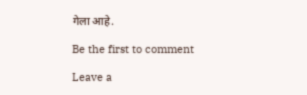गेला आहे.

Be the first to comment

Leave a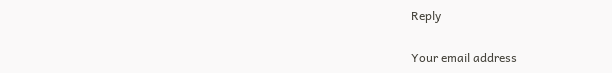Reply

Your email address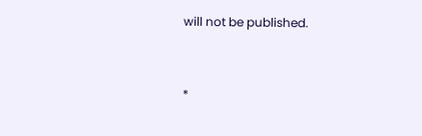will not be published.


*